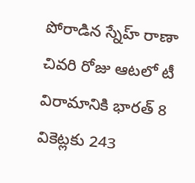పోరాడిన స్నేహ్ రాణా
చివరి రోజు ఆటలో టీ విరామానికి భారత్ 8 వికెట్లకు 243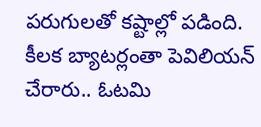పరుగులతో కష్టాల్లో పడింది. కీలక బ్యాటర్లంతా పెవిలియన్ చేరారు.. ఓటమి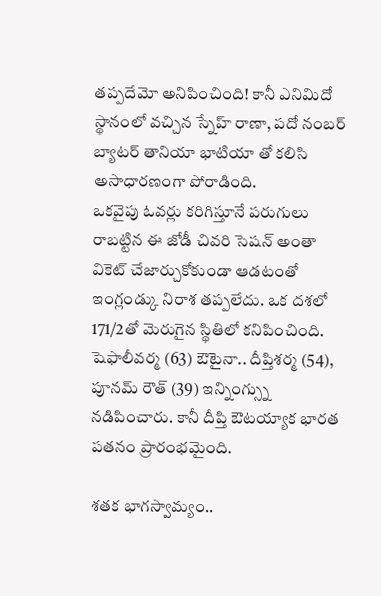తప్పదేమో అనిపించింది! కానీ ఎనిమిదో స్థానంలో వచ్చిన స్నేహ్ రాణా, పదో నంబర్ బ్యాటర్ తానియా భాటియా తో కలిసి అసాధారణంగా పోరాడింది.
ఒకవైపు ఓవర్లు కరిగిస్తూనే పరుగులు రాబట్టిన ఈ జోడీ చివరి సెషన్ అంతా వికెట్ చేజార్చుకోకుండా ఆడటంతో ఇంగ్లండ్కు నిరాశ తప్పలేదు. ఒక దశలో 171/2తో మెరుగైన స్థితిలో కనిపించింది. షెఫాలీవర్మ (63) ఔటైనా.. దీప్తిశర్మ (54), పూనమ్ రౌత్ (39) ఇన్నింగ్స్ను నడిపించారు. కానీ దీప్తి ఔటయ్యాక భారత పతనం ప్రారంభమైంది.

శతక భాగస్వామ్యం..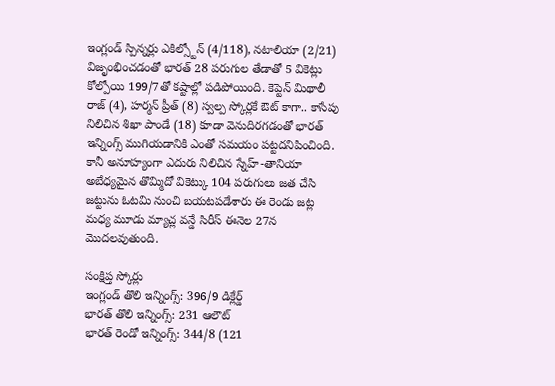ఇంగ్లండ్ స్పిన్నర్లు ఎకిల్స్టోన్ (4/118), నటాలియా (2/21) విజృంభించడంతో భారత్ 28 పరుగుల తేడాతో 5 వికెట్లు కోల్పోయి 199/7తో కష్టాల్లో పడిపోయింది. కెప్టెన్ మిథాలీ రాజ్ (4), హర్మన్ ప్రీత్ (8) స్వల్ప స్కోర్లకే ఔట్ కాగా.. కాసేపు నిలిచిన శిఖా పాండే (18) కూడా వెనుదిరగడంతో భారత్ ఇన్నింగ్స్ ముగియడానికి ఎంతో సమయం పట్టదనిపించింది. కానీ అనూహ్యంగా ఎదురు నిలిచిన స్నేహ్-తానియా అబేధ్యమైన తొమ్మిదో వికెట్కు 104 పరుగులు జత చేసి జట్టును ఓటమి నుంచి బయటపడేశారు ఈ రెండు జట్ల మధ్య మూడు మ్యాచ్ల వన్డే సిరీస్ ఈనెల 27న మొదలవుతుంది.

సంక్షిప్త స్కోర్లు
ఇంగ్లండ్ తొలి ఇన్నింగ్స్: 396/9 డిక్లేర్డ్
భారత్ తొలి ఇన్నింగ్స్: 231 ఆలౌట్
భారత్ రెండో ఇన్నింగ్స్: 344/8 (121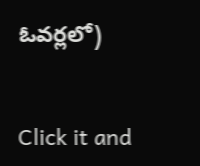ఓవర్లలో)


Click it and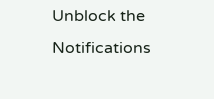Unblock the Notifications